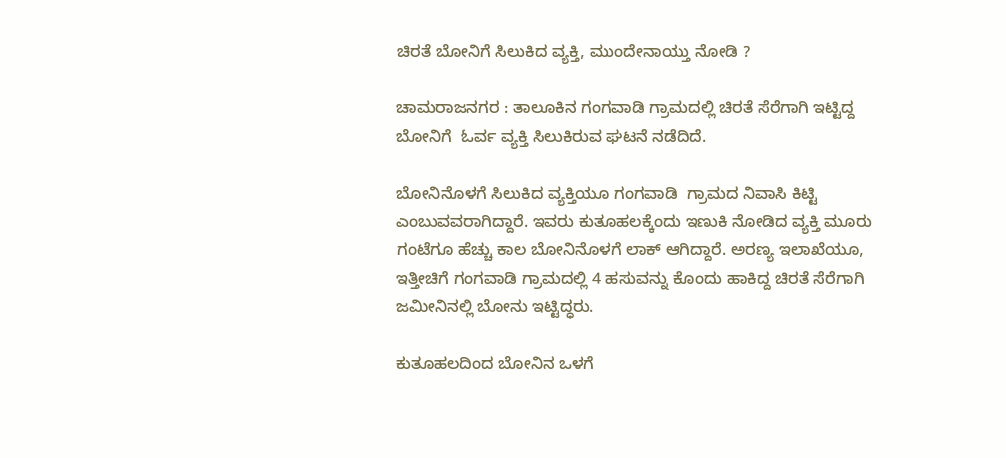ಚಿರತೆ ಬೋನಿಗೆ ಸಿಲುಕಿದ ವ್ಯಕ್ತಿ, ಮುಂದೇನಾಯ್ತು ನೋಡಿ ?

ಚಾಮರಾಜನಗರ : ತಾಲೂಕಿನ ಗಂಗವಾಡಿ ಗ್ರಾಮದಲ್ಲಿ ಚಿರತೆ ಸೆರೆಗಾಗಿ ಇಟ್ಟಿದ್ದ ಬೋನಿಗೆ  ಓರ್ವ ವ್ಯಕ್ತಿ ಸಿಲುಕಿರುವ ಘಟನೆ ನಡೆದಿದೆ.

ಬೋನಿನೊಳಗೆ ಸಿಲುಕಿದ ವ್ಯಕ್ತಿಯೂ ಗಂಗವಾಡಿ  ಗ್ರಾಮದ ನಿವಾಸಿ ಕಿಟ್ಟಿ ಎಂಬುವವರಾಗಿದ್ದಾರೆ. ಇವರು ಕುತೂಹಲಕ್ಕೆಂದು ಇಣುಕಿ ನೋಡಿದ ವ್ಯಕ್ತಿ ಮೂರು ಗಂಟೆಗೂ ಹೆಚ್ಚು ಕಾಲ ಬೋನಿನೊಳಗೆ ಲಾಕ್ ಆಗಿದ್ದಾರೆ. ಅರಣ್ಯ ಇಲಾಖೆಯೂ, ಇತ್ತೀಚಿಗೆ ಗಂಗವಾಡಿ ಗ್ರಾಮದಲ್ಲಿ 4 ಹಸುವನ್ನು ಕೊಂದು ಹಾಕಿದ್ದ ಚಿರತೆ ಸೆರೆಗಾಗಿ ಜಮೀನಿನಲ್ಲಿ ಬೋನು ಇಟ್ಟಿದ್ಧರು.

ಕುತೂಹಲದಿಂದ ಬೋನಿನ ಒಳಗೆ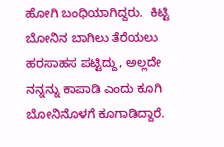ಹೋಗಿ ಬಂಧಿಯಾಗಿದ್ದರು.  ಕಿಟ್ಟಿ ಬೋನಿನ ಬಾಗಿಲು ತೆರೆಯಲು ಹರಸಾಹಸ ಪಟ್ಟಿದ್ದು, ಅಲ್ಲದೇ ನನ್ನನ್ನು ಕಾಪಾಡಿ ಎಂದು ಕೂಗಿ ಬೋನಿನೊಳಗೆ ಕೂಗಾಡಿದ್ದಾರೆ.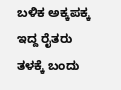ಬಳಿಕ ಅಕ್ಕಪಕ್ಕ ಇದ್ದ ರೈತರು ತಳಕ್ಕೆ ಬಂದು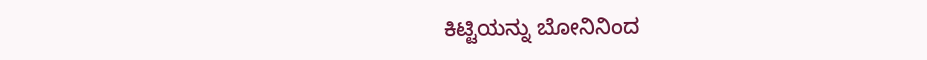ಕಿಟ್ಟಿಯನ್ನು ಬೋನಿನಿಂದ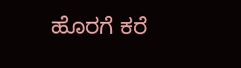ಹೊರಗೆ ಕರೆ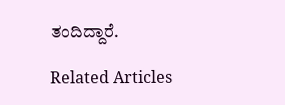ತಂದಿದ್ದಾರೆ.

Related Articles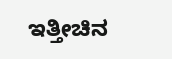ಇತ್ತೀಚಿನ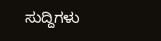ಸುದ್ದಿಗಳು